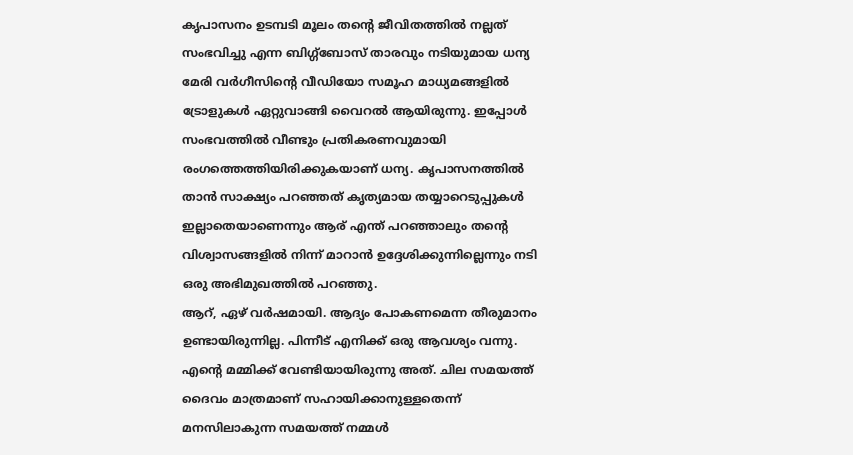കൃപാസനം ഉടമ്പടി മൂലം തന്റെ ജീവിതത്തിൽ നല്ലത് സംഭവിച്ചു എന്ന ബിഗ്ഗ്ബോസ് താരവും നടിയുമായ ധന്യ മേരി വർഗീസിന്റെ വീഡിയോ സമൂഹ മാധ്യമങ്ങളിൽ ട്രോളുകൾ ഏറ്റുവാങ്ങി വൈറൽ ആയിരുന്നു. ഇപ്പോൾ സംഭവത്തിൽ വീണ്ടും പ്രതികരണവുമായി രംഗത്തെത്തിയിരിക്കുകയാണ് ധന്യ. കൃപാസനത്തിൽ താൻ സാക്ഷ്യം പറഞ്ഞത് കൃത്യമായ തയ്യാറെടുപ്പുകൾ ഇല്ലാതെയാണെന്നും ആര് എന്ത് പറഞ്ഞാലും തന്റെ വിശ്വാസങ്ങളിൽ നിന്ന് മാറാൻ ഉദ്ദേശിക്കുന്നില്ലെന്നും നടി ഒരു അഭിമുഖത്തിൽ പറഞ്ഞു.
ആറ്, ഏഴ് വർഷമായി. ആദ്യം പോകണമെന്ന തീരുമാനം ഉണ്ടായിരുന്നില്ല. പിന്നീട് എനിക്ക് ഒരു ആവശ്യം വന്നു. എന്റെ മമ്മിക്ക് വേണ്ടിയായിരുന്നു അത്. ചില സമയത്ത് ദൈവം മാത്രമാണ് സഹായിക്കാനുള്ളതെന്ന് മനസിലാകുന്ന സമയത്ത് നമ്മൾ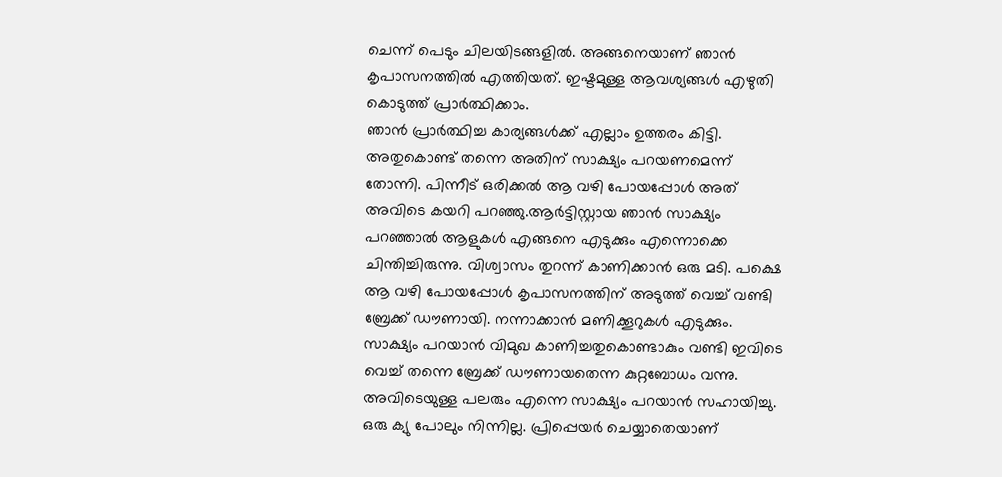ചെന്ന് പെടും ചിലയിടങ്ങളിൽ. അങ്ങനെയാണ് ഞാൻ കൃപാസനത്തിൽ എത്തിയത്. ഇഷ്ടമുള്ള ആവശ്യങ്ങൾ എഴുതി കൊടുത്ത് പ്രാർത്ഥിക്കാം.
ഞാൻ പ്രാർത്ഥിച്ച കാര്യങ്ങൾക്ക് എല്ലാം ഉത്തരം കിട്ടി. അതുകൊണ്ട് തന്നെ അതിന് സാക്ഷ്യം പറയണമെന്ന് തോന്നി. പിന്നീട് ഒരിക്കൽ ആ വഴി പോയപ്പോൾ അത് അവിടെ കയറി പറഞ്ഞു.ആർട്ടിസ്റ്റായ ഞാൻ സാക്ഷ്യം പറഞ്ഞാൽ ആളുകൾ എങ്ങനെ എടുക്കും എന്നൊക്കെ ചിന്തിച്ചിരുന്നു. വിശ്വാസം തുറന്ന് കാണിക്കാൻ ഒരു മടി. പക്ഷെ ആ വഴി പോയപ്പോൾ കൃപാസനത്തിന് അടുത്ത് വെച്ച് വണ്ടി ബ്രേക്ക് ഡൗണായി. നന്നാക്കാൻ മണിക്കൂറുകൾ എടുക്കും. സാക്ഷ്യം പറയാൻ വിമുഖ കാണിച്ചതുകൊണ്ടാകും വണ്ടി ഇവിടെ വെച്ച് തന്നെ ബ്രേക്ക് ഡൗണായതെന്ന കുറ്റബോധം വന്നു.
അവിടെയുള്ള പലരും എന്നെ സാക്ഷ്യം പറയാൻ സഹായിച്ചു. ഒരു ക്യു പോലും നിന്നില്ല. പ്രിപ്പെയർ ചെയ്യാതെയാണ്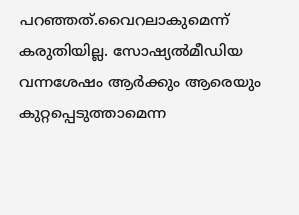പറഞ്ഞത്.വൈറലാകുമെന്ന് കരുതിയില്ല. സോഷ്യൽമീഡിയ വന്നശേഷം ആർക്കും ആരെയും കുറ്റപ്പെടുത്താമെന്ന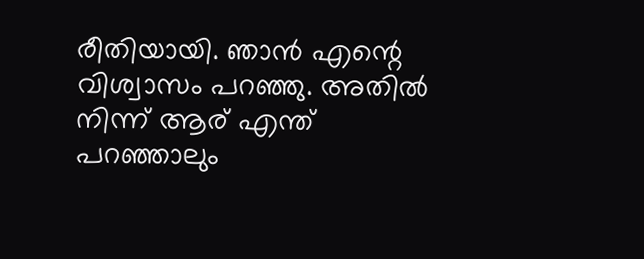രീതിയായി. ഞാൻ എന്റെ വിശ്വാസം പറഞ്ഞു. അതിൽ നിന്ന് ആര് എന്ത് പറഞ്ഞാലും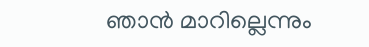ഞാൻ മാറില്ലെന്നും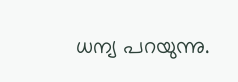ധന്യ പറയുന്നു.